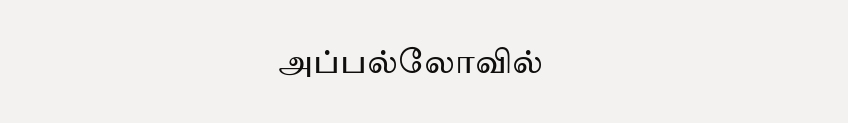அப்பல்லோவில்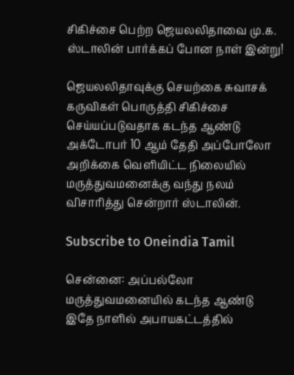சிகிச்சை பெற்ற ஜெயலலிதாவை மு.க. ஸ்டாலின் பார்க்கப் போன நாள் இன்று!

ஜெயலலிதாவுக்கு செயற்கை சுவாசக் கருவிகள் பொருத்தி சிகிச்சை செய்யப்படுவதாக கடந்த ஆண்டு அக்டோபர் 10 ஆம் தேதி அப்போலோ அறிக்கை வெளியிட்ட நிலையில் மருத்துவமனைக்கு வந்து நலம் விசாரித்து சென்றார் ஸ்டாலின்.

Subscribe to Oneindia Tamil

சென்னை: அப்பல்லோ மருத்துவமனையில் கடந்த ஆண்டு இதே நாளில் அபாயகட்டத்தில்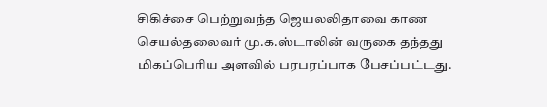சிகிச்சை பெற்றுவந்த ஜெயலலிதாவை காண செயல்தலைவர் மு.க.ஸ்டாலின் வருகை தந்தது மிகப்பெரிய அளவில் பரபரப்பாக பேசப்பட்டது.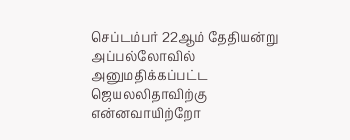செப்டம்பர் 22ஆம் தேதியன்று அப்பல்லோவில் அனுமதிக்கப்பட்ட ஜெயலலிதாவிற்கு என்னவாயிற்றோ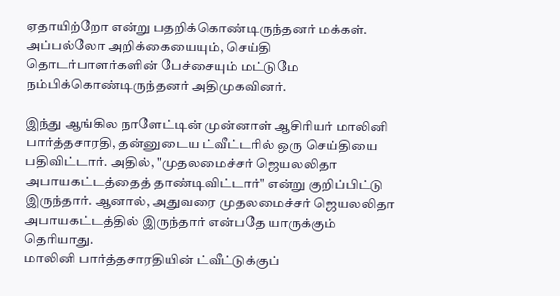ஏதாயிற்றோ என்று பதறிக்கொண்டிருந்தனர் மக்கள். அப்பல்லோ அறிக்கையையும், செய்தி தொடர்பாளர்களின் பேச்சையும் மட்டுமே நம்பிக்கொண்டிருந்தனர் அதிமுகவினர்.

இந்து ஆங்கில நாளேட்டின் முன்னாள் ஆசிரியர் மாலினி பார்த்தசாரதி, தன்னுடைய ட்வீட்டரில் ஒரு செய்தியை பதிவிட்டார். அதில், "முதலமைச்சர் ஜெயலலிதா அபாயகட்டத்தைத் தாண்டிவிட்டார்" என்று குறிப்பிட்டு இருந்தார். ஆனால், அதுவரை முதலமைச்சர் ஜெயலலிதா அபாயகட்டத்தில் இருந்தார் என்பதே யாருக்கும் தெரியாது.
மாலினி பார்த்தசாரதியின் ட்வீட்டுக்குப்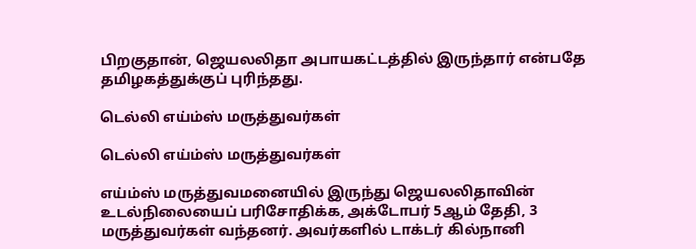பிறகுதான், ஜெயலலிதா அபாயகட்டத்தில் இருந்தார் என்பதே தமிழகத்துக்குப் புரிந்தது.

டெல்லி எய்ம்ஸ் மருத்துவர்கள்

டெல்லி எய்ம்ஸ் மருத்துவர்கள்

எய்ம்ஸ் மருத்துவமனையில் இருந்து ஜெயலலிதாவின் உடல்நிலையைப் பரிசோதிக்க, அக்டோபர் 5ஆம் தேதி, 3 மருத்துவர்கள் வந்தனர். அவர்களில் டாக்டர் கில்நானி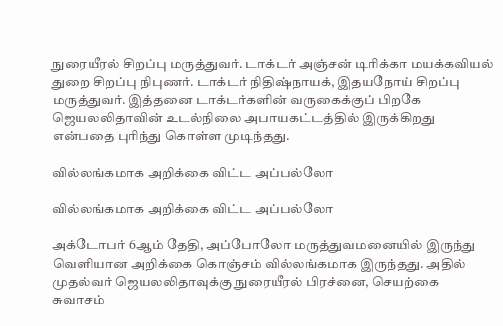நுரையீரல் சிறப்பு மருத்துவர். டாக்டர் அஞ்சன் டிரிக்கா மயக்கவியல் துறை சிறப்பு நிபுணர். டாக்டர் நிதிஷ்நாயக், இதயநோய் சிறப்பு மருத்துவர். இத்தனை டாக்டர்களின் வருகைக்குப் பிறகே ஜெயலலிதாவின் உடல்நிலை அபாயகட்டத்தில் இருக்கிறது என்பதை புரிந்து கொள்ள முடிந்தது.

வில்லங்கமாக அறிக்கை விட்ட அப்பல்லோ

வில்லங்கமாக அறிக்கை விட்ட அப்பல்லோ

அக்டோபர் 6ஆம் தேதி, அப்போலோ மருத்துவமனையில் இருந்து வெளியான அறிக்கை கொஞ்சம் வில்லங்கமாக இருந்தது. அதில் முதல்வர் ஜெயலலிதாவுக்கு நுரையீரல் பிரச்னை, செயற்கை சுவாசம்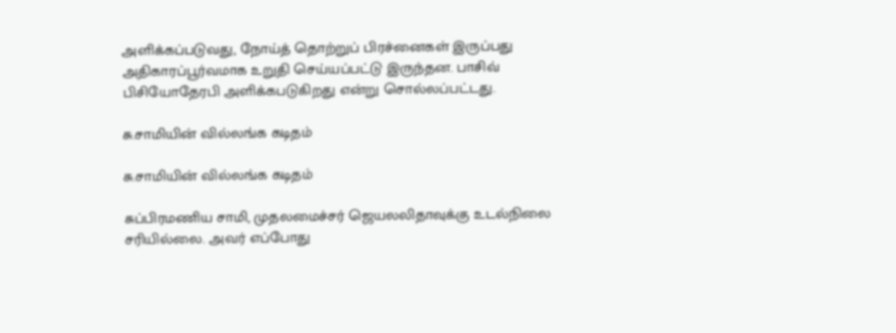அளிக்கப்படுவது, நோய்த் தொற்றுப் பிரச்னைகள் இருப்பது அதிகாரப்பூர்வமாக உறுதி செய்யப்பட்டு இருந்தன. பாசிவ் பிசியோதேரபி அளிக்கபடுகிறது என்று சொல்லப்பட்டது.

சு.சாமியின் வில்லங்க கடிதம்

சு.சாமியின் வில்லங்க கடிதம்

சுப்பிரமணிய சாமி, முதலமைச்சர் ஜெயலலிதாவுக்கு உடல்நிலை சரியில்லை. அவர் எப்போது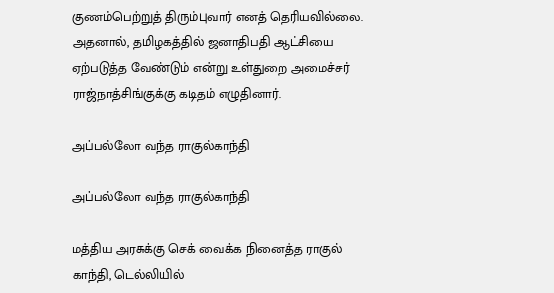குணம்பெற்றுத் திரும்புவார் எனத் தெரியவில்லை. அதனால், தமிழகத்தில் ஜனாதிபதி ஆட்சியை ஏற்படுத்த வேண்டும் என்று உள்துறை அமைச்சர் ராஜ்நாத்சிங்குக்கு கடிதம் எழுதினார்.

அப்பல்லோ வந்த ராகுல்காந்தி

அப்பல்லோ வந்த ராகுல்காந்தி

மத்திய அரசுக்கு செக் வைக்க நினைத்த ராகுல் காந்தி, டெல்லியில்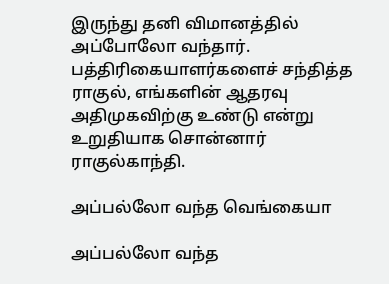இருந்து தனி விமானத்தில் அப்போலோ வந்தார். பத்திரிகையாளர்களைச் சந்தித்த ராகுல், எங்களின் ஆதரவு அதிமுகவிற்கு உண்டு என்று உறுதியாக சொன்னார் ராகுல்காந்தி.

அப்பல்லோ வந்த வெங்கையா

அப்பல்லோ வந்த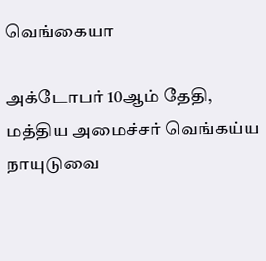வெங்கையா

அக்டோபர் 10ஆம் தேதி, மத்திய அமைச்சர் வெங்கய்ய நாயுடுவை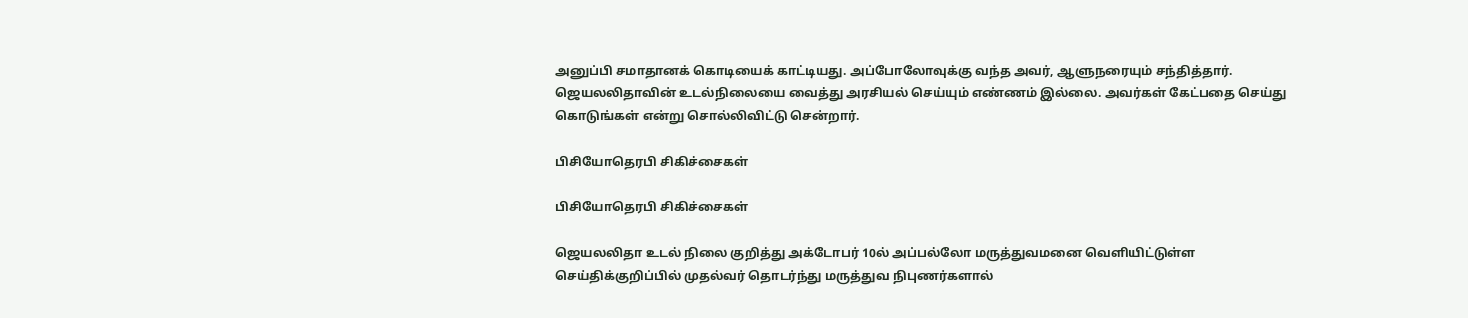அனுப்பி சமாதானக் கொடியைக் காட்டியது. அப்போலோவுக்கு வந்த அவர், ஆளுநரையும் சந்தித்தார். ஜெயலலிதாவின் உடல்நிலையை வைத்து அரசியல் செய்யும் எண்ணம் இல்லை. அவர்கள் கேட்பதை செய்து கொடுங்கள் என்று சொல்லிவிட்டு சென்றார்.

பிசியோதெரபி சிகிச்சைகள்

பிசியோதெரபி சிகிச்சைகள்

ஜெயலலிதா உடல் நிலை குறித்து அக்டோபர் 10ல் அப்பல்லோ மருத்துவமனை வெளியிட்டுள்ள செய்திக்குறிப்பில் முதல்வர் தொடர்ந்து மருத்துவ நிபுணர்களால்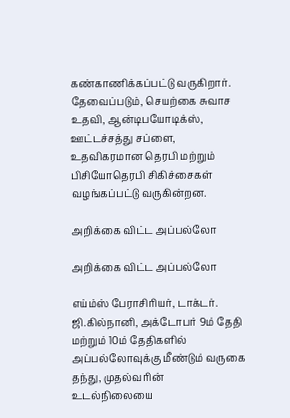கண்காணிக்கப்பட்டு வருகிறார். தேவைப்படும், செயற்கை சுவாச உதவி, ஆன்டிபயோடிக்ஸ், ஊட்டச்சத்து சப்ளை, உதவிகரமான தெரபி மற்றும் பிசியோதெரபி சிகிச்சைகள் வழங்கப்பட்டு வருகின்றன.

அறிக்கை விட்ட அப்பல்லோ

அறிக்கை விட்ட அப்பல்லோ

எய்ம்ஸ் பேராசிரியர், டாக்டர். ஜி.கில்நானி, அக்டோபர் 9ம் தேதி மற்றும் 10ம் தேதிகளில் அப்பல்லோவுக்கு மீண்டும் வருகை தந்து, முதல்வரின் உடல்நிலையை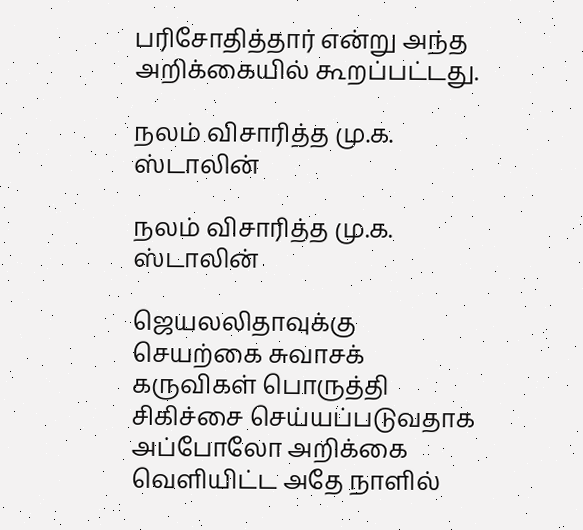பரிசோதித்தார் என்று அந்த அறிக்கையில் கூறப்பட்டது.

நலம் விசாரித்த மு.க. ஸ்டாலின்

நலம் விசாரித்த மு.க. ஸ்டாலின்

ஜெயலலிதாவுக்கு செயற்கை சுவாசக் கருவிகள் பொருத்தி சிகிச்சை செய்யப்படுவதாக அப்போலோ அறிக்கை வெளியிட்ட அதே நாளில்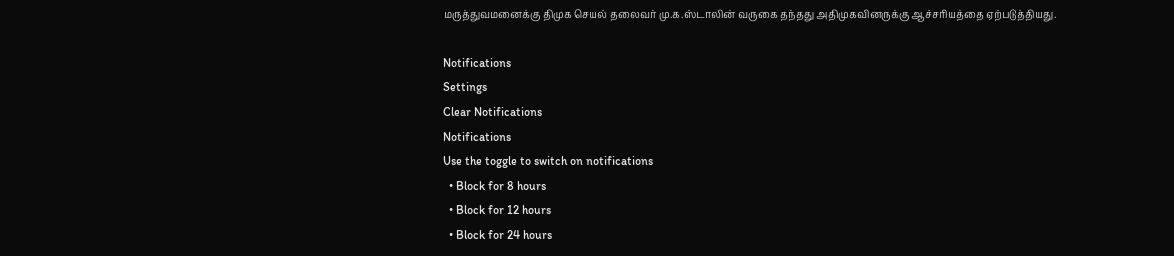மருத்துவமனைக்கு திமுக செயல் தலைவர் மு.க.ஸ்டாலின் வருகை தந்தது அதிமுகவினருக்கு ஆச்சரியத்தை ஏற்படுத்தியது.

Notifications
Settings
Clear Notifications
Notifications
Use the toggle to switch on notifications
  • Block for 8 hours
  • Block for 12 hours
  • Block for 24 hours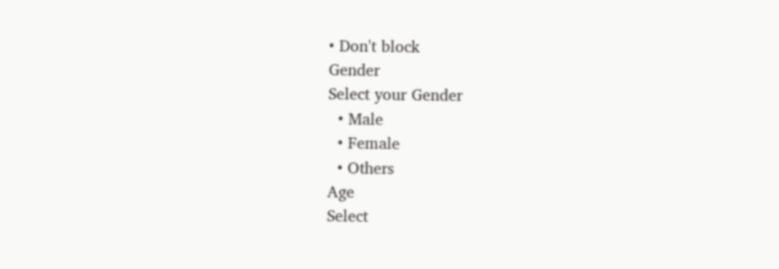• Don't block
Gender
Select your Gender
  • Male
  • Female
  • Others
Age
Select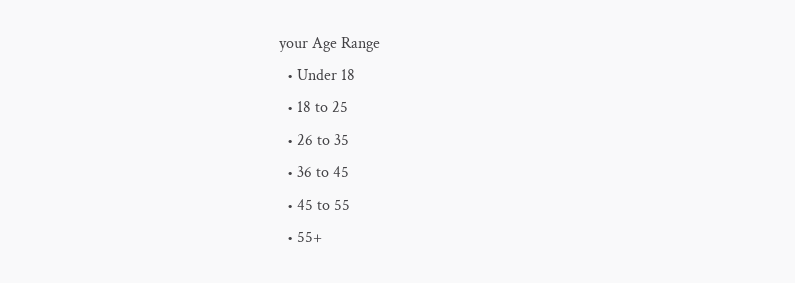your Age Range
  • Under 18
  • 18 to 25
  • 26 to 35
  • 36 to 45
  • 45 to 55
  • 55+